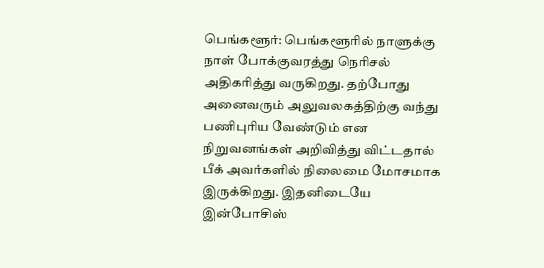பெங்களூர்: பெங்களூரில் நாளுக்கு நாள் போக்குவரத்து நெரிசல் அதிகரித்து வருகிறது. தற்போது அனைவரும் அலுவலகத்திற்கு வந்து பணிபுரிய வேண்டும் என நிறுவனங்கள் அறிவித்து விட்டதால் பீக் அவர்களில் நிலைமை மோசமாக இருக்கிறது. இதனிடையே இன்போசிஸ்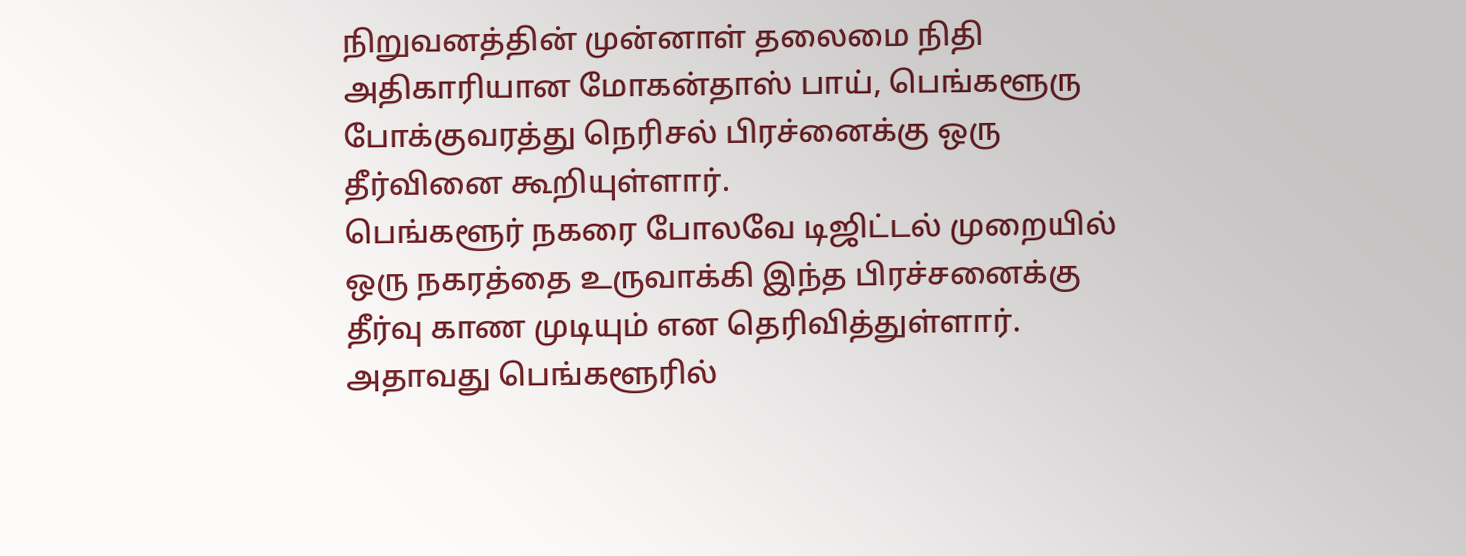நிறுவனத்தின் முன்னாள் தலைமை நிதி அதிகாரியான மோகன்தாஸ் பாய், பெங்களூரு போக்குவரத்து நெரிசல் பிரச்னைக்கு ஒரு தீர்வினை கூறியுள்ளார்.
பெங்களூர் நகரை போலவே டிஜிட்டல் முறையில் ஒரு நகரத்தை உருவாக்கி இந்த பிரச்சனைக்கு தீர்வு காண முடியும் என தெரிவித்துள்ளார். அதாவது பெங்களூரில்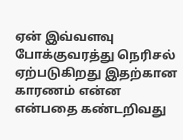ஏன் இவ்வளவு போக்குவரத்து நெரிசல் ஏற்படுகிறது இதற்கான காரணம் என்ன என்பதை கண்டறிவது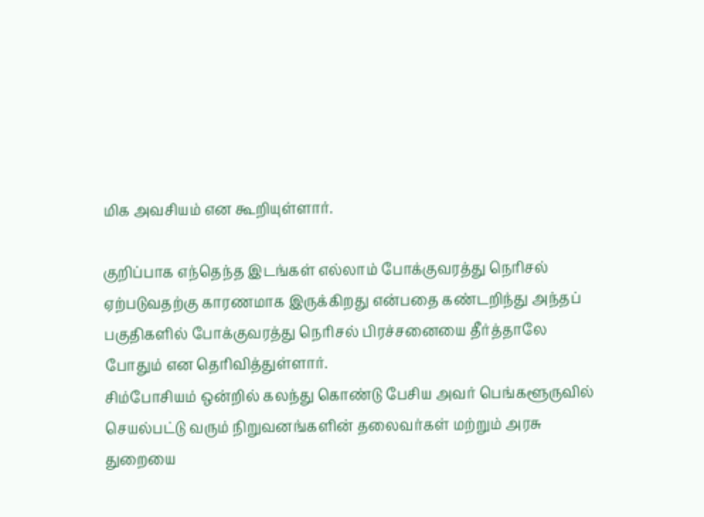மிக அவசியம் என கூறியுள்ளார்.

குறிப்பாக எந்தெந்த இடங்கள் எல்லாம் போக்குவரத்து நெரிசல் ஏற்படுவதற்கு காரணமாக இருக்கிறது என்பதை கண்டறிந்து அந்தப் பகுதிகளில் போக்குவரத்து நெரிசல் பிரச்சனையை தீர்த்தாலே போதும் என தெரிவித்துள்ளார்.
சிம்போசியம் ஒன்றில் கலந்து கொண்டு பேசிய அவர் பெங்களூருவில் செயல்பட்டு வரும் நிறுவனங்களின் தலைவர்கள் மற்றும் அரசு துறையை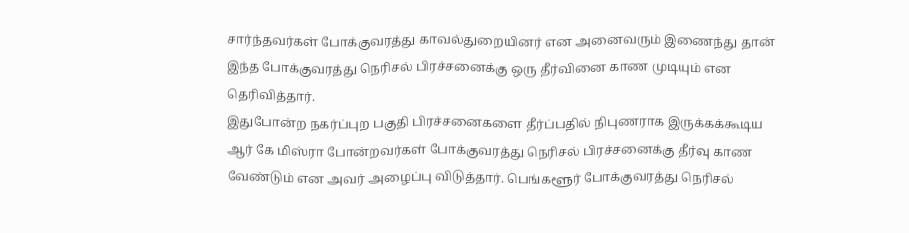சார்ந்தவர்கள் போக்குவரத்து காவல்துறையினர் என அனைவரும் இணைந்து தான் இந்த போக்குவரத்து நெரிசல் பிரச்சனைக்கு ஒரு தீர்வினை காண முடியும் என தெரிவித்தார்.
இதுபோன்ற நகர்ப்புற பகுதி பிரச்சனைகளை தீர்ப்பதில் நிபுணராக இருக்கக்கூடிய ஆர் கே மிஸ்ரா போன்றவர்கள் போக்குவரத்து நெரிசல் பிரச்சனைக்கு தீர்வு காண வேண்டும் என அவர் அழைப்பு விடுத்தார். பெங்களூர் போக்குவரத்து நெரிசல்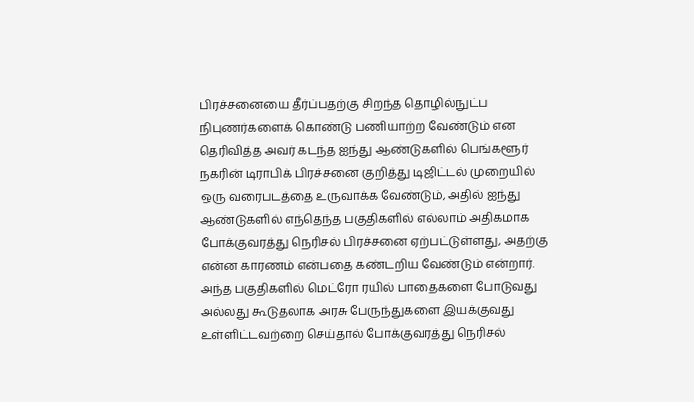பிரச்சனையை தீர்ப்பதற்கு சிறந்த தொழில்நுட்ப நிபுணர்களைக் கொண்டு பணியாற்ற வேண்டும் என தெரிவித்த அவர் கடந்த ஐந்து ஆண்டுகளில் பெங்களூர் நகரின் டிராபிக் பிரச்சனை குறித்து டிஜிட்டல் முறையில் ஒரு வரைபடத்தை உருவாக்க வேண்டும், அதில் ஐந்து ஆண்டுகளில் எந்தெந்த பகுதிகளில் எல்லாம் அதிகமாக போக்குவரத்து நெரிசல் பிரச்சனை ஏற்பட்டுள்ளது, அதற்கு என்ன காரணம் என்பதை கண்டறிய வேண்டும் என்றார்.
அந்த பகுதிகளில் மெட்ரோ ரயில் பாதைகளை போடுவது அல்லது கூடுதலாக அரசு பேருந்துகளை இயக்குவது உள்ளிட்டவற்றை செய்தால் போக்குவரத்து நெரிசல்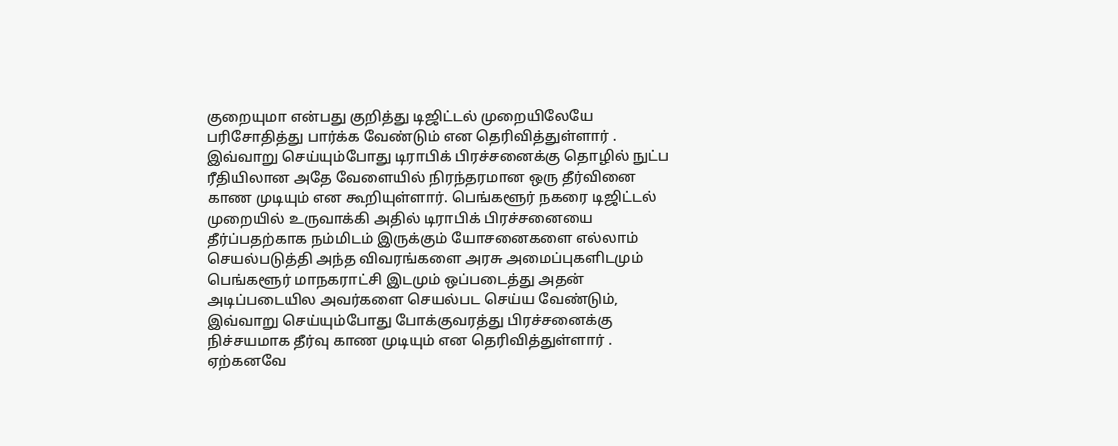குறையுமா என்பது குறித்து டிஜிட்டல் முறையிலேயே பரிசோதித்து பார்க்க வேண்டும் என தெரிவித்துள்ளார் .
இவ்வாறு செய்யும்போது டிராபிக் பிரச்சனைக்கு தொழில் நுட்ப ரீதியிலான அதே வேளையில் நிரந்தரமான ஒரு தீர்வினை காண முடியும் என கூறியுள்ளார். பெங்களூர் நகரை டிஜிட்டல் முறையில் உருவாக்கி அதில் டிராபிக் பிரச்சனையை தீர்ப்பதற்காக நம்மிடம் இருக்கும் யோசனைகளை எல்லாம் செயல்படுத்தி அந்த விவரங்களை அரசு அமைப்புகளிடமும் பெங்களூர் மாநகராட்சி இடமும் ஒப்படைத்து அதன் அடிப்படையில அவர்களை செயல்பட செய்ய வேண்டும், இவ்வாறு செய்யும்போது போக்குவரத்து பிரச்சனைக்கு நிச்சயமாக தீர்வு காண முடியும் என தெரிவித்துள்ளார் .
ஏற்கனவே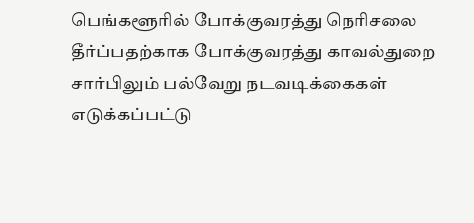பெங்களூரில் போக்குவரத்து நெரிசலை தீர்ப்பதற்காக போக்குவரத்து காவல்துறை சார்பிலும் பல்வேறு நடவடிக்கைகள் எடுக்கப்பட்டு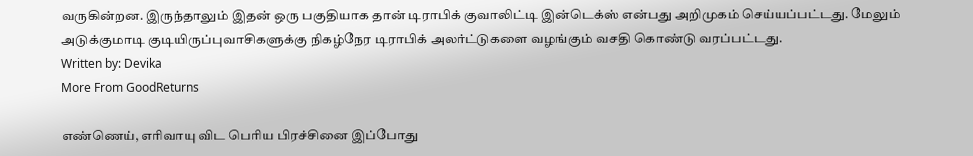வருகின்றன. இருந்தாலும் இதன் ஒரு பகுதியாக தான் டிராபிக் குவாலிட்டி இன்டெக்ஸ் என்பது அறிமுகம் செய்யப்பட்டது. மேலும் அடுக்குமாடி குடியிருப்புவாசிகளுக்கு நிகழ்நேர டிராபிக் அலர்ட்டுகளை வழங்கும் வசதி கொண்டு வரப்பட்டது.
Written by: Devika
More From GoodReturns

எண்ணெய், எரிவாயு விட பெரிய பிரச்சினை இப்போது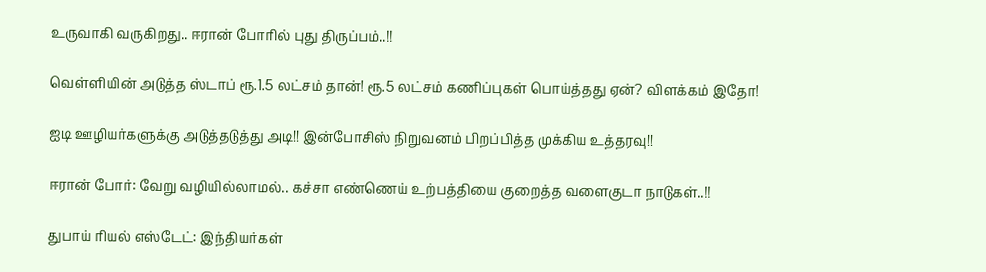உருவாகி வருகிறது.. ஈரான் போரில் புது திருப்பம்..!!

வெள்ளியின் அடுத்த ஸ்டாப் ரூ.1.5 லட்சம் தான்! ரூ.5 லட்சம் கணிப்புகள் பொய்த்தது ஏன்? விளக்கம் இதோ!

ஐடி ஊழியர்களுக்கு அடுத்தடுத்து அடி!! இன்போசிஸ் நிறுவனம் பிறப்பித்த முக்கிய உத்தரவு!!

ஈரான் போர்: வேறு வழியில்லாமல்.. கச்சா எண்ணெய் உற்பத்தியை குறைத்த வளைகுடா நாடுகள்..!!

துபாய் ரியல் எஸ்டேட்: இந்தியர்கள்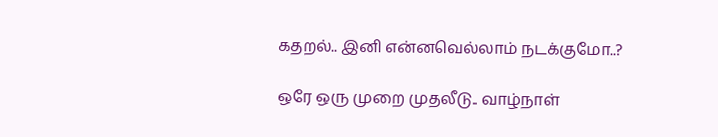கதறல்.. இனி என்னவெல்லாம் நடக்குமோ..?

ஒரே ஒரு முறை முதலீடு.. வாழ்நாள்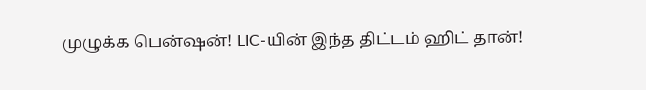முழுக்க பென்ஷன்! LIC-யின் இந்த திட்டம் ஹிட் தான்!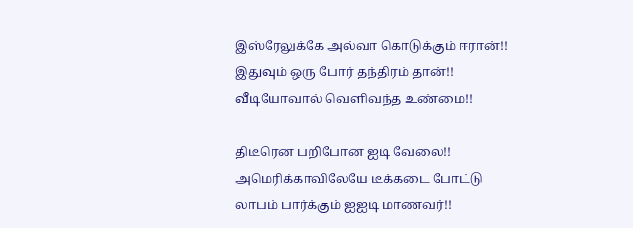இஸ்ரேலுக்கே அல்வா கொடுக்கும் ஈரான்!! இதுவும் ஒரு போர் தந்திரம் தான்!! வீடியோவால் வெளிவந்த உண்மை!!

திடீரென பறிபோன ஐடி வேலை!! அமெரிக்காவிலேயே டீக்கடை போட்டு லாபம் பார்க்கும் ஐஐடி மாணவர்!!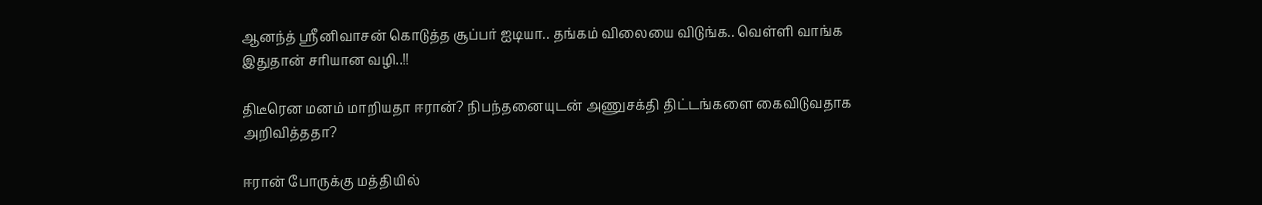ஆனந்த் ஸ்ரீனிவாசன் கொடுத்த சூப்பர் ஐடியா.. தங்கம் விலையை விடுங்க.. வெள்ளி வாங்க இதுதான் சரியான வழி..!!

திடீரென மனம் மாறியதா ஈரான்? நிபந்தனையுடன் அணுசக்தி திட்டங்களை கைவிடுவதாக அறிவித்ததா?

ஈரான் போருக்கு மத்தியில்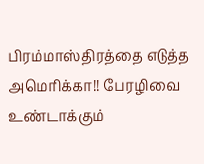பிரம்மாஸ்திரத்தை எடுத்த அமெரிக்கா!! பேரழிவை உண்டாக்கும்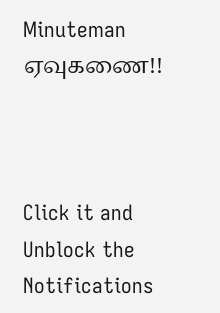Minuteman ஏவுகணை!!



Click it and Unblock the Notifications